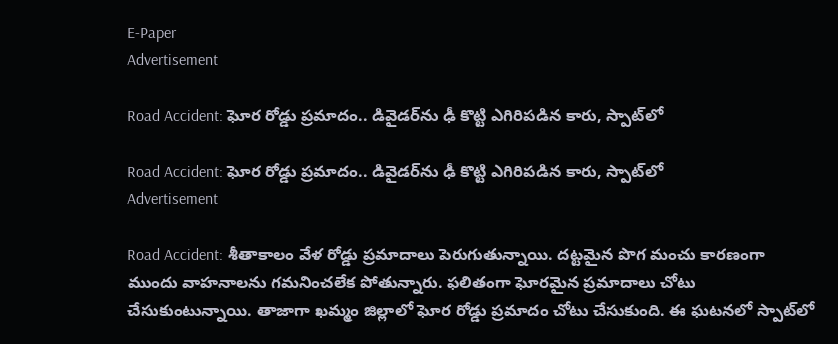E-Paper
Advertisement

Road Accident: ఘోర రోడ్డు ప్రమాదం.. డివైడర్‌ను ఢీ కొట్టి ఎగిరిపడిన కారు, స్పాట్‌లో

Road Accident: ఘోర రోడ్డు ప్రమాదం.. డివైడర్‌ను ఢీ కొట్టి ఎగిరిపడిన కారు, స్పాట్‌లో
Advertisement

Road Accident: శీతాకాలం వేళ రోడ్డు ప్రమాదాలు పెరుగుతున్నాయి. దట్టమైన పొగ మంచు కారణంగా ముందు వాహనాలను గమనించలేక పోతున్నారు. ఫలితంగా ఘోరమైన ప్రమాదాలు చోటు చేసుకుంటున్నాయి. తాజాగా ఖమ్మం జిల్లాలో ఘోర రోడ్డు ప్రమాదం చోటు చేసుకుంది. ఈ ఘటనలో స్పాట్‌‌లో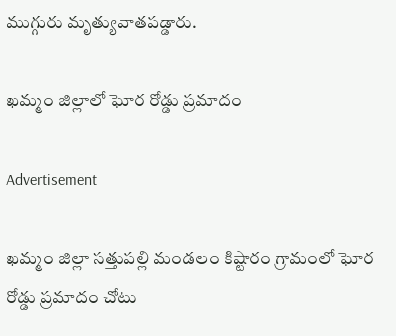ముగ్గురు మృత్యువాతపడ్డారు.

ఖమ్మం జిల్లాలో ఘోర రోడ్డు ప్రమాదం

Advertisement

ఖమ్మం జిల్లా సత్తుపల్లి మండలం కిష్టారం గ్రామంలో ఘోర రోడ్డు ప్రమాదం చోటు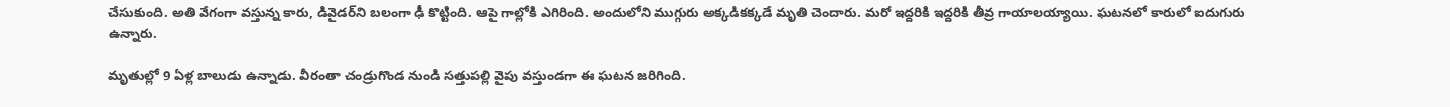చేసుకుంది. అతి వేగంగా వస్తున్న కారు, డివైడర్‌ని బలంగా ఢీ కొట్టింది. ఆపై గాల్లోకి ఎగిరింది. అందులోని ముగ్గురు అక్కడికక్కడే మృతి చెందారు. మరో ఇద్దరికి ఇద్దరికి తీవ్ర గాయాలయ్యాయి. ఘటనలో కారులో ఐదుగురు ఉన్నారు.

మృతుల్లో 9 ఏళ్ల బాలుడు ఉన్నాడు. వీరంతా చండ్రుగొండ నుండి సత్తుపల్లి వైపు వస్తుండగా ఈ ఘటన జరిగింది.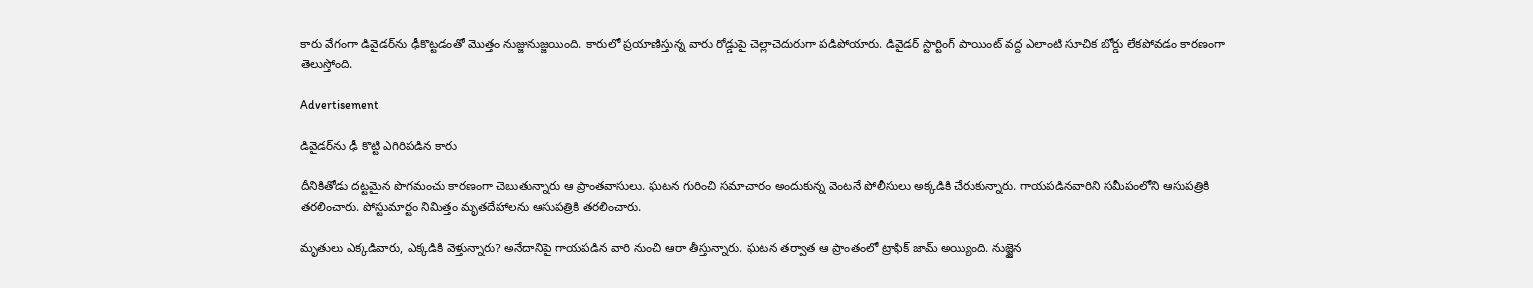కారు వేగంగా డివైడర్‌ను ఢీకొట్టడంతో మొత్తం నుజ్జునుజ్జయింది. కారులో ప్రయాణిస్తున్న వారు రోడ్డుపై చెల్లాచెదురుగా పడిపోయారు. డివైడర్ స్టార్టింగ్ పాయింట్ వద్ద ఎలాంటి సూచిక బోర్డు లేకపోవడం కారణంగా తెలుస్తోంది.

Advertisement

డివైడర్‌ను ఢీ కొట్టి ఎగిరిపడిన కారు

దీనికితోడు దట్టమైన పొగమంచు కారణంగా చెబుతున్నారు ఆ ప్రాంతవాసులు. ఘటన గురించి సమాచారం అందుకున్న వెంటనే పోలీసులు అక్కడికి చేరుకున్నారు. గాయపడినవారిని సమీపంలోని ఆసుపత్రికి తరలించారు. పోస్టుమార్టం నిమిత్తం మృతదేహాలను ఆసుపత్రికి తరలించారు.

మృతులు ఎక్కడివారు, ఎక్కడికి వెళ్తున్నారు? అనేదానిపై గాయపడిన వారి నుంచి ఆరా తీస్తున్నారు. ఘటన తర్వాత ఆ ప్రాంతంలో ట్రాఫిక్ జామ్ అయ్యింది. నుజ్జైన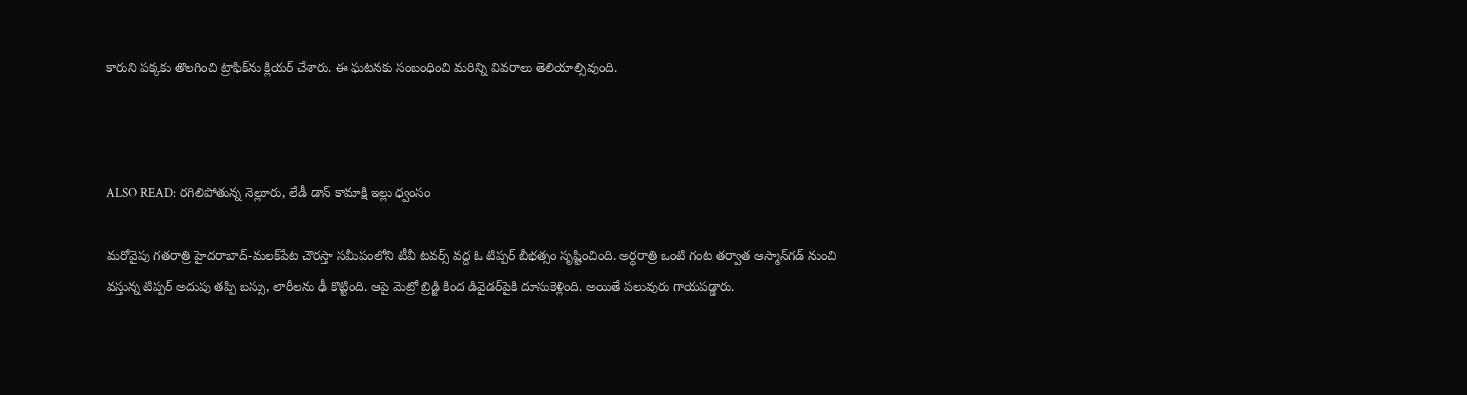కారుని పక్కకు తొలగించి ట్రాఫిక్‌ను క్లియర్ చేశారు. ఈ ఘటనకు సంబంధించి మరిన్ని వివరాలు తెలియాల్సివుంది.



ALSO READ: రగిలిపోతున్న నెల్లూరు, లేడీ డాన్ కామాక్షి ఇల్లు ధ్వంసం

మరోవైపు గతరాత్రి హైదరాబాద్-మలక్‌పేట చౌరస్తా సమీపంలోని టీవీ టవర్స్ వద్ద ఓ టిప్పర్ బీభత్సం సృష్టించింది. అర్ధరాత్రి ఒంటి గంట తర్వాత ఆస్మాన్‌గడ్ నుంచి వస్తున్న టిప్పర్ అదుపు తప్పి బస్సు, లారీలను ఢీ కొట్టింది. ఆపై మెట్రో బ్రిడ్జి కింద డివైడర్‌పైకి దూసుకెళ్లింది. అయితే పలువురు గాయపడ్డారు.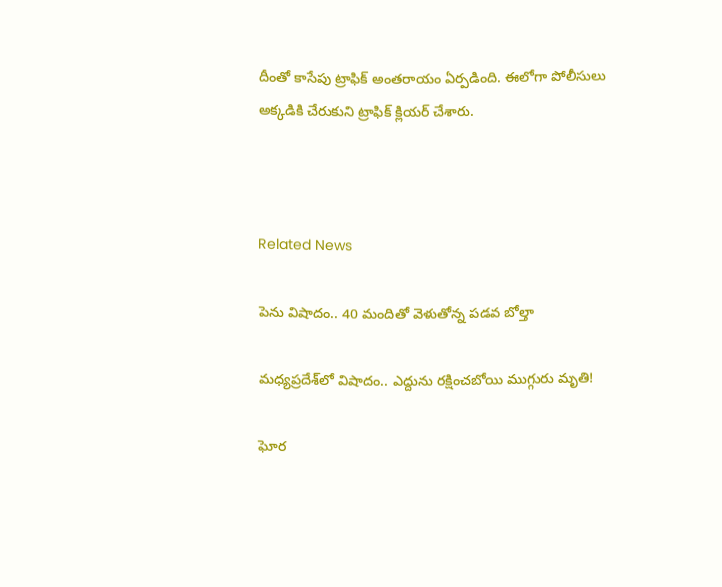దీంతో కాసేపు ట్రాఫిక్ అంతరాయం ఏర్పడింది. ఈలోగా పోలీసులు అక్కడికి చేరుకుని ట్రాఫిక్ క్లియర్ చేశారు.



Related News

పెను విషాదం.. 40 మందితో వెళుతోన్న ప‌డ‌వ బోల్తా

మధ్యప్రదేశ్‌లో విషాదం.. ఎద్దును రక్షించబోయి ముగ్గురు మృతి!

ఘోర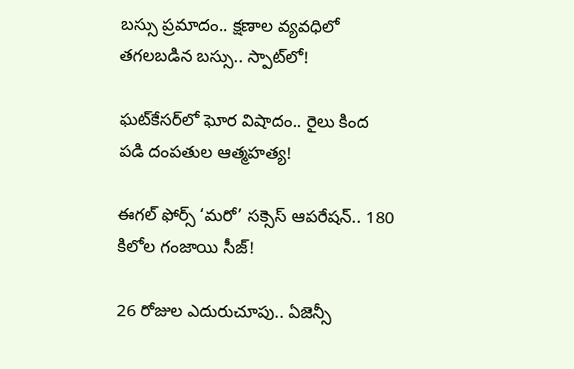బస్సు ప్రమాదం.. క్షణాల వ్యవధిలో తగలబడిన బస్సు.. స్పాట్‌లో!

ఘట్‌కేసర్‌లో ఘోర విషాదం.. రైలు కింద పడి దంపతుల ఆత్మహత్య!

ఈగల్ ఫోర్స్ ‘మరో’ సక్సెస్ ఆపరేషన్.. 180 కిలోల గంజాయి సీజ్!

26 రోజుల ఎదురుచూపు.. ఏజెన్సీ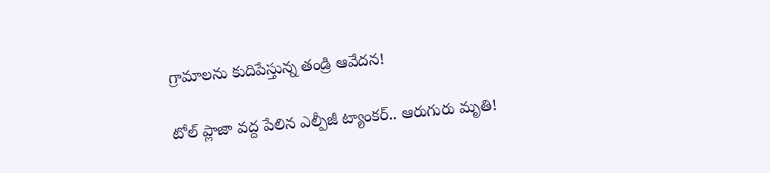గ్రామాలను కుదిపేస్తున్న తండ్రి ఆవేదన!

టోల్ ప్లాజా వద్ద పేలిన ఎల్పీజీ ట్యాంకర్.. ఆరుగురు మృతి!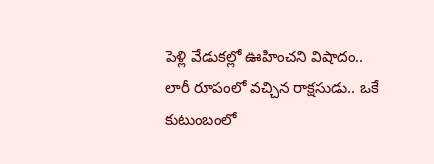పెళ్లి వేడుకల్లో ఊహించని విషాదం.. లారీ రూపంలో వచ్చిన రాక్షసుడు.. ఒకే కుటుంబంలో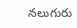నలుగురు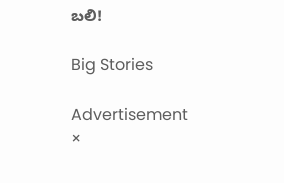బలి!

Big Stories

Advertisement
×